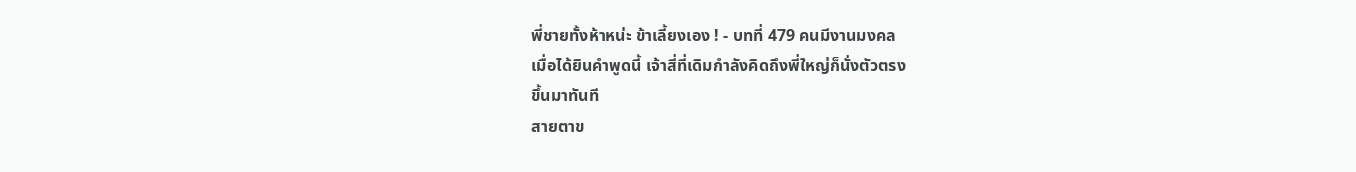พี่ชายทั้งห้าหน่ะ ข้าเลี้ยงเอง ! - บทที่ 479 คนมีงานมงคล
เมื่อได้ยินคำพูดนี้ เจ้าสี่ที่เดิมกำลังคิดถึงพี่ใหญ่ก็นั่งตัวตรง
ขึ้นมาทันที
สายตาข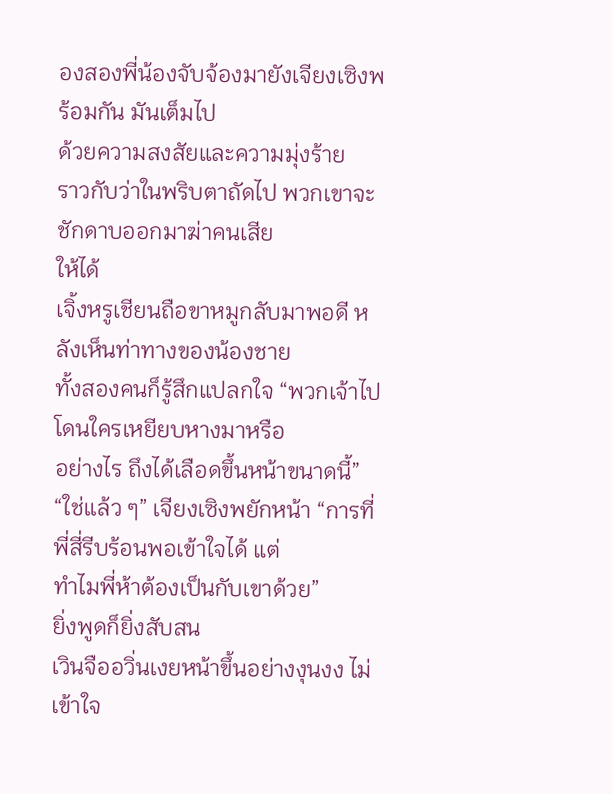องสองพี่น้องจับจ้องมายังเจียงเซิงพร้อมกัน มันเต็มไป
ด้วยความสงสัยและความมุ่งร้าย
ราวกับว่าในพริบตาถัดไป พวกเขาจะชักดาบออกมาฆ่าคนเสีย
ให้ได้
เจิ้งหรูเชียนถือขาหมูกลับมาพอดี หลังเห็นท่าทางของน้องชาย
ทั้งสองคนก็รู้สึกแปลกใจ “พวกเจ้าไปโดนใครเหยียบหางมาหรือ
อย่างไร ถึงได้เลือดขึ้นหน้าขนาดนี้”
“ใช่แล้ว ๆ” เจียงเซิงพยักหน้า “การที่พี่สี่รีบร้อนพอเข้าใจได้ แต่
ทำไมพี่ห้าต้องเป็นกับเขาด้วย”
ยิ่งพูดก็ยิ่งสับสน
เวินจืออวิ่นเงยหน้าขึ้นอย่างงุนงง ไม่เข้าใจ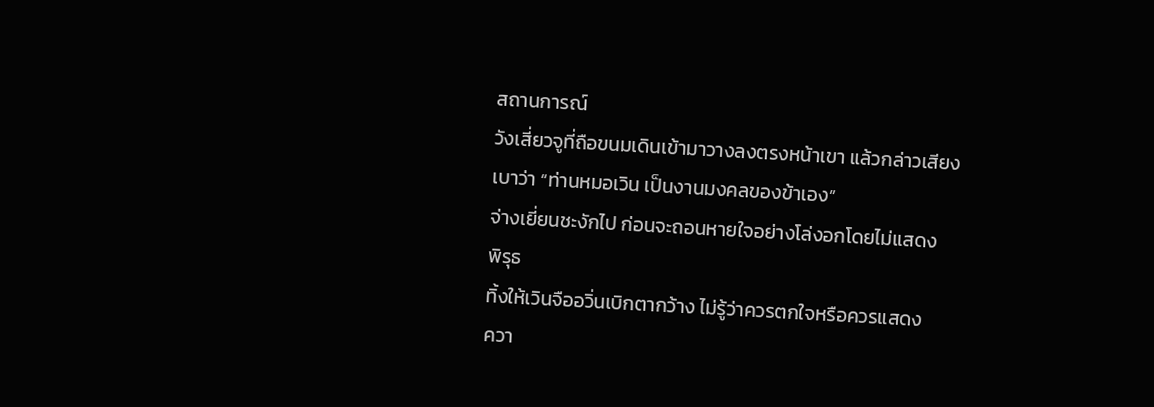สถานการณ์
วังเสี่ยวจูที่ถือขนมเดินเข้ามาวางลงตรงหน้าเขา แล้วกล่าวเสียง
เบาว่า “ท่านหมอเวิน เป็นงานมงคลของข้าเอง”
จ่างเยี่ยนชะงักไป ก่อนจะถอนหายใจอย่างโล่งอกโดยไม่แสดง
พิรุธ
ทิ้งให้เวินจืออวิ่นเบิกตากว้าง ไม่รู้ว่าควรตกใจหรือควรแสดง
ควา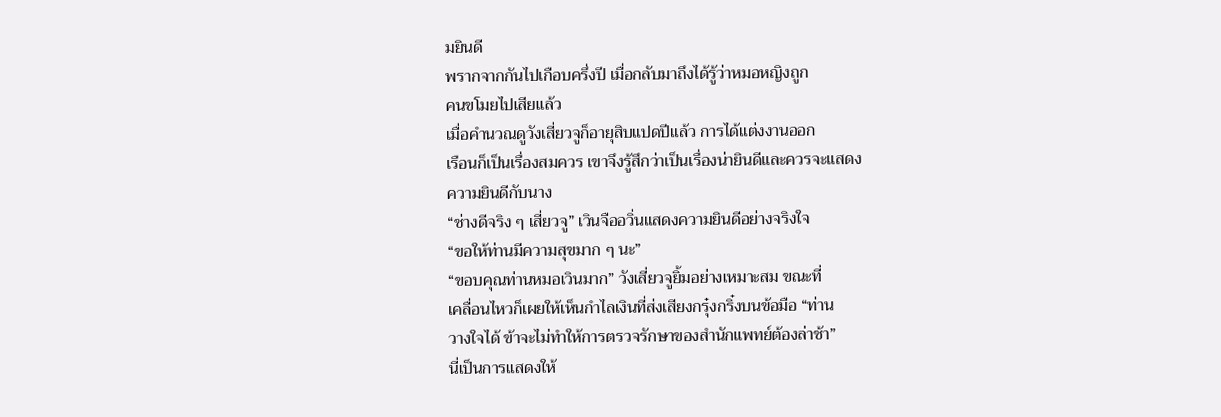มยินดี
พรากจากกันไปเกือบครึ่งปี เมื่อกลับมาถึงได้รู้ว่าหมอหญิงถูก
คนขโมยไปเสียแล้ว
เมื่อคำนวณดูวังเสี่ยวจูก็อายุสิบแปดปีแล้ว การได้แต่งงานออก
เรือนก็เป็นเรื่องสมควร เขาจึงรู้สึกว่าเป็นเรื่องน่ายินดีและควรจะแสดง
ความยินดีกับนาง
“ช่างดีจริง ๆ เสี่ยวจู” เวินจืออวิ่นแสดงความยินดีอย่างจริงใจ
“ขอให้ท่านมีความสุขมาก ๆ นะ”
“ขอบคุณท่านหมอเวินมาก” วังเสี่ยวจูยิ้มอย่างเหมาะสม ขณะที่
เคลื่อนไหวก็เผยให้เห็นกำไลเงินที่ส่งเสียงกรุ๋งกริ๋งบนข้อมือ “ท่าน
วางใจได้ ข้าจะไม่ทำให้การตรวจรักษาของสำนักแพทย์ต้องล่าช้า”
นี่เป็นการแสดงให้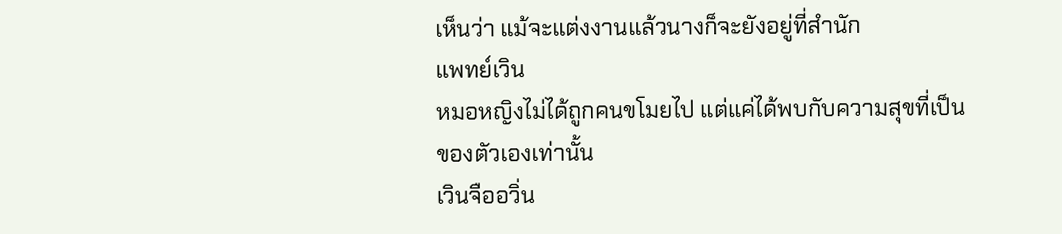เห็นว่า แม้จะแต่งงานแล้วนางก็จะยังอยู่ที่สำนัก
แพทย์เวิน
หมอหญิงไม่ได้ถูกคนขโมยไป แต่แค่ได้พบกับความสุขที่เป็น
ของตัวเองเท่านั้น
เวินจืออวิ่น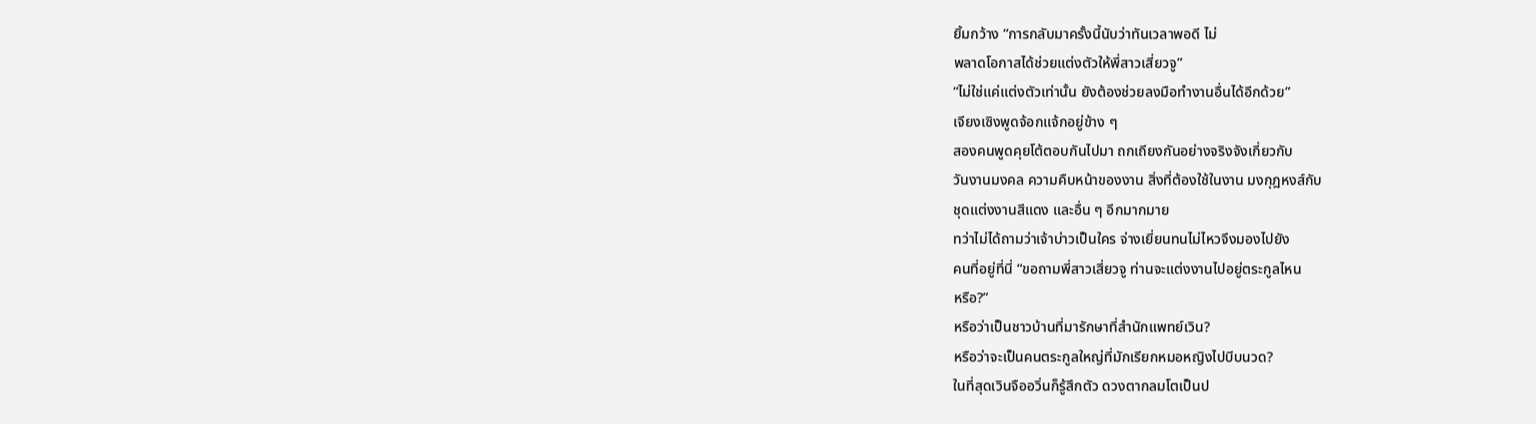ยิ้มกว้าง “การกลับมาครั้งนี้นับว่าทันเวลาพอดี ไม่
พลาดโอกาสได้ช่วยแต่งตัวให้พี่สาวเสี่ยวจู”
“ไม่ใช่แค่แต่งตัวเท่านั้น ยังต้องช่วยลงมือทำงานอื่นได้อีกด้วย”
เจียงเซิงพูดจ้อกแจ้กอยู่ข้าง ๆ
สองคนพูดคุยโต้ตอบกันไปมา ถกเถียงกันอย่างจริงจังเกี่ยวกับ
วันงานมงคล ความคืบหน้าของงาน สิ่งที่ต้องใช้ในงาน มงกุฎหงส์กับ
ชุดแต่งงานสีแดง และอื่น ๆ อีกมากมาย
ทว่าไม่ได้ถามว่าเจ้าบ่าวเป็นใคร จ่างเยี่ยนทนไม่ไหวจึงมองไปยัง
คนที่อยู่ที่นี่ “ขอถามพี่สาวเสี่ยวจู ท่านจะแต่งงานไปอยู่ตระกูลไหน
หรือ?”
หรือว่าเป็นชาวบ้านที่มารักษาที่สำนักแพทย์เวิน?
หรือว่าจะเป็นคนตระกูลใหญ่ที่มักเรียกหมอหญิงไปบีบนวด?
ในที่สุดเวินจืออวิ่นก็รู้สึกตัว ดวงตากลมโตเป็นป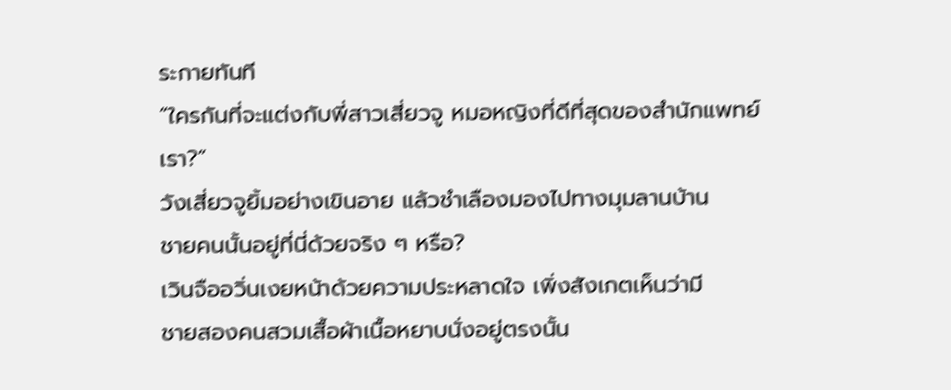ระกายทันที
“ใครกันที่จะแต่งกับพี่สาวเสี่ยวจู หมอหญิงที่ดีที่สุดของสำนักแพทย์
เรา?”
วังเสี่ยวจูยิ้มอย่างเขินอาย แล้วชำเลืองมองไปทางมุมลานบ้าน
ชายคนนั้นอยู่ที่นี่ด้วยจริง ๆ หรือ?
เวินจืออวิ่นเงยหน้าด้วยความประหลาดใจ เพิ่งสังเกตเห็นว่ามี
ชายสองคนสวมเสื้อผ้าเนื้อหยาบนั่งอยู่ตรงนั้น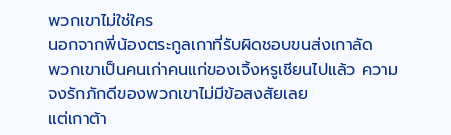พวกเขาไม่ใช่ใคร
นอกจากพี่น้องตระกูลเกาที่รับผิดชอบขนส่งเกาลัด
พวกเขาเป็นคนเก่าคนแก่ของเจิ้งหรูเชียนไปแล้ว ความ
จงรักภักดีของพวกเขาไม่มีข้อสงสัยเลย
แต่เกาต้า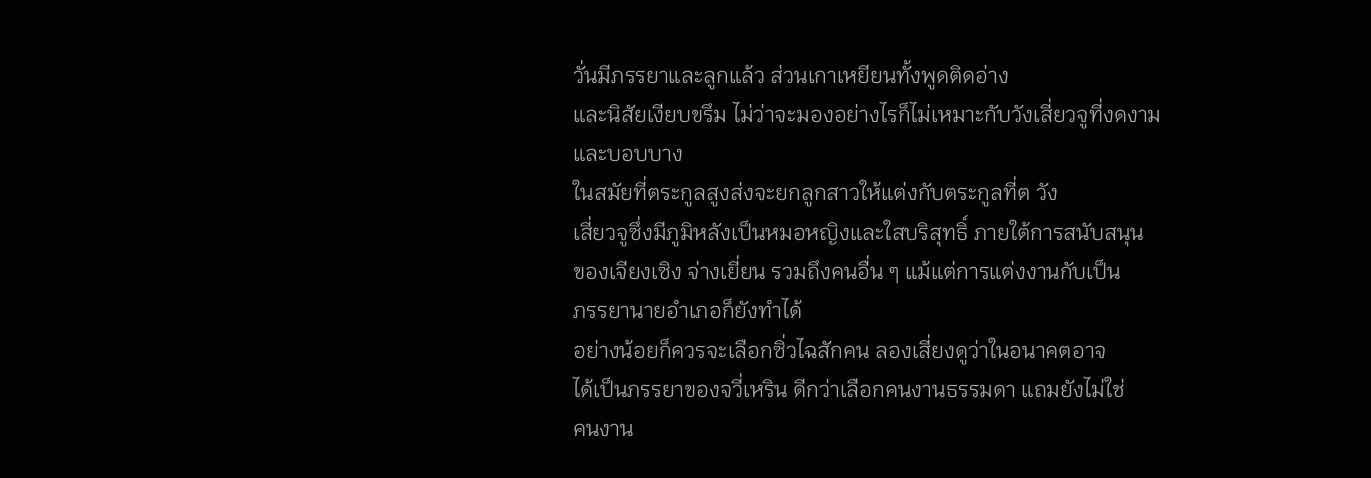วั่นมีภรรยาและลูกแล้ว ส่วนเกาเหยียนทั้งพูดติดอ่าง
และนิสัยเงียบขรึม ไม่ว่าจะมองอย่างไรก็ไม่เหมาะกับวังเสี่ยวจูที่งดงาม
และบอบบาง
ในสมัยที่ตระกูลสูงส่งจะยกลูกสาวให้แต่งกับตระกูลที่ต วัง
เสี่ยวจูซึ่งมีภูมิหลังเป็นหมอหญิงและใสบริสุทธิ์ ภายใต้การสนับสนุน
ของเจียงเซิง จ่างเยี่ยน รวมถึงคนอื่น ๆ แม้แต่การแต่งงานกับเป็น
ภรรยานายอำเภอก็ยังทำได้
อย่างน้อยก็ควรจะเลือกซิ่วไฉสักคน ลองเสี่ยงดูว่าในอนาคตอาจ
ได้เป็นภรรยาของจวี่เหริน ดีกว่าเลือกคนงานธรรมดา แถมยังไม่ใช่
คนงาน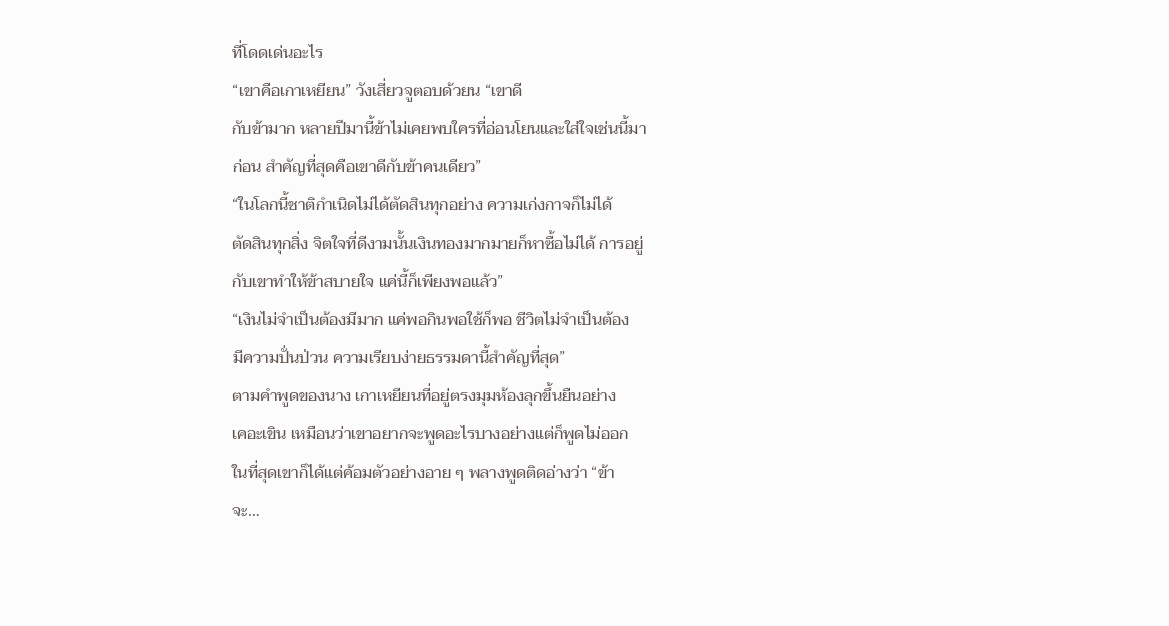ที่โดดเด่นอะไร
“เขาคือเกาเหยียน” วังเสี่ยวจูตอบด้วยน “เขาดี
กับข้ามาก หลายปีมานี้ข้าไม่เคยพบใครที่อ่อนโยนและใส่ใจเช่นนี้มา
ก่อน สำคัญที่สุดคือเขาดีกับข้าคนเดียว”
“ในโลกนี้ชาติกำเนิดไม่ได้ตัดสินทุกอย่าง ความเก่งกาจก็ไม่ได้
ตัดสินทุกสิ่ง จิตใจที่ดีงามนั้นเงินทองมากมายก็หาซื้อไม่ได้ การอยู่
กับเขาทำให้ข้าสบายใจ แค่นี้ก็เพียงพอแล้ว”
“เงินไม่จำเป็นต้องมีมาก แค่พอกินพอใช้ก็พอ ชีวิตไม่จำเป็นต้อง
มีความปั่นป่วน ความเรียบง่ายธรรมดานี้สำคัญที่สุด”
ตามคำพูดของนาง เกาเหยียนที่อยู่ตรงมุมห้องลุกขึ้นยืนอย่าง
เคอะเขิน เหมือนว่าเขาอยากจะพูดอะไรบางอย่างแต่ก็พูดไม่ออก
ในที่สุดเขาก็ได้แต่ค้อมตัวอย่างอาย ๆ พลางพูดติดอ่างว่า “ข้า
จะ…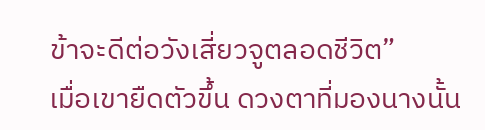ข้าจะดีต่อวังเสี่ยวจูตลอดชีวิต”
เมื่อเขายืดตัวขึ้น ดวงตาที่มองนางนั้น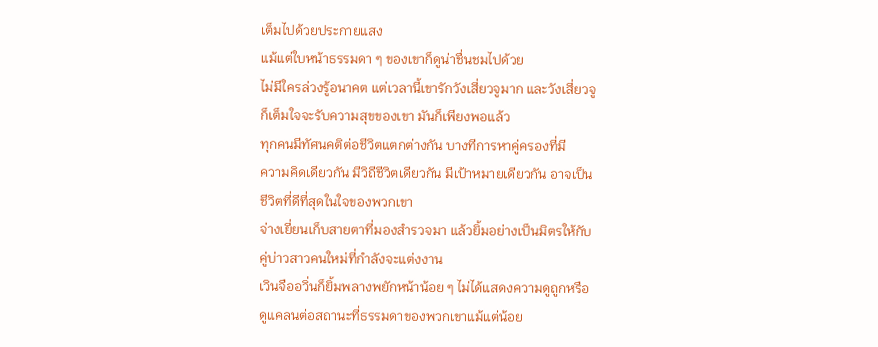เต็มไปด้วยประกายแสง
แม้แต่ใบหน้าธรรมดา ๆ ของเขาก็ดูน่าชื่นชมไปด้วย
ไม่มีใครล่วงรู้อนาคต แต่เวลานี้เขารักวังเสี่ยวจูมาก และวังเสี่ยวจู
ก็เต็มใจจะรับความสุขของเขา มันก็เพียงพอแล้ว
ทุกคนมีทัศนคติต่อชีวิตแตกต่างกัน บางทีการหาคู่ครองที่มี
ความคิดเดียวกัน มีวิถีชีวิตเดียวกัน มีเป้าหมายเดียวกัน อาจเป็น
ชีวิตที่ดีที่สุดในใจของพวกเขา
จ่างเยี่ยนเก็บสายตาที่มองสำรวจมา แล้วยิ้มอย่างเป็นมิตรให้กับ
คู่บ่าวสาวคนใหม่ที่กำลังจะแต่งงาน
เวินจืออวิ่นก็ยิ้มพลางพยักหน้าน้อย ๆ ไม่ได้แสดงความดูถูกหรือ
ดูแคลนต่อสถานะที่ธรรมดาของพวกเขาแม้แต่น้อย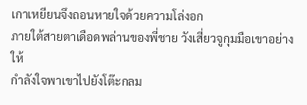เกาเหยียนจึงถอนหายใจด้วยความโล่งอก
ภายใต้สายตาเดือดพล่านของพี่ชาย วังเสี่ยวจูกุมมือเขาอย่างให้
กำลังใจพาเขาไปยังโต๊ะกลม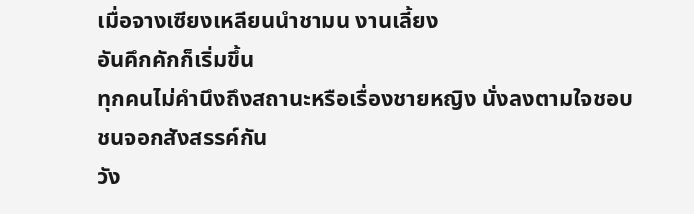เมื่อจางเซียงเหลียนนำชามน งานเลี้ยง
อันคึกคักก็เริ่มขึ้น
ทุกคนไม่คำนึงถึงสถานะหรือเรื่องชายหญิง นั่งลงตามใจชอบ
ชนจอกสังสรรค์กัน
วัง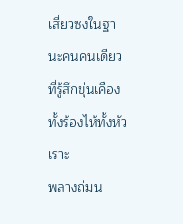เสี่ยวซงในฐานะคนคนเดียวที่รู้สึกขุ่นเคือง ทั้งร้องไห้ทั้งหัวเราะ
พลางถ่มน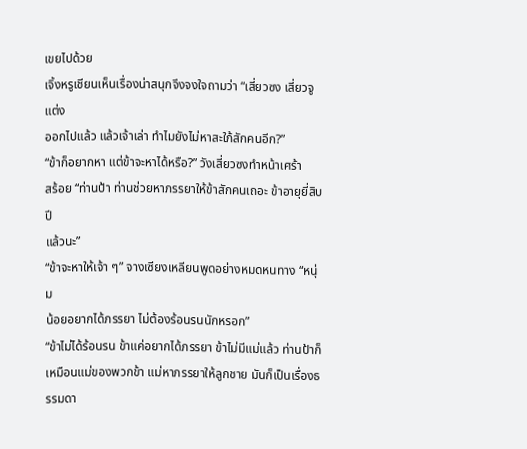เขยไปด้วย
เจิ้งหรูเชียนเห็นเรื่องน่าสนุกจึงจงใจถามว่า “เสี่ยวซง เสี่ยวจูแต่ง
ออกไปแล้ว แล้วเจ้าเล่า ทำไมยังไม่หาสะใภ้สักคนอีก?”
“ข้าก็อยากหา แต่ข้าจะหาได้หรือ?” วังเสี่ยวซงทำหน้าเศร้า
สร้อย “ท่านป้า ท่านช่วยหาภรรยาให้ข้าสักคนเถอะ ข้าอายุยี่สิบปี
แล้วนะ”
“ข้าจะหาให้เจ้า ๆ” จางเซียงเหลียนพูดอย่างหมดหนทาง “หนุ่ม
น้อยอยากได้ภรรยา ไม่ต้องร้อนรนนักหรอก”
“ข้าไม่ได้ร้อนรน ข้าแค่อยากได้ภรรยา ข้าไม่มีแม่แล้ว ท่านป้าก็
เหมือนแม่ของพวกข้า แม่หาภรรยาให้ลูกชาย มันก็เป็นเรื่องธรรมดา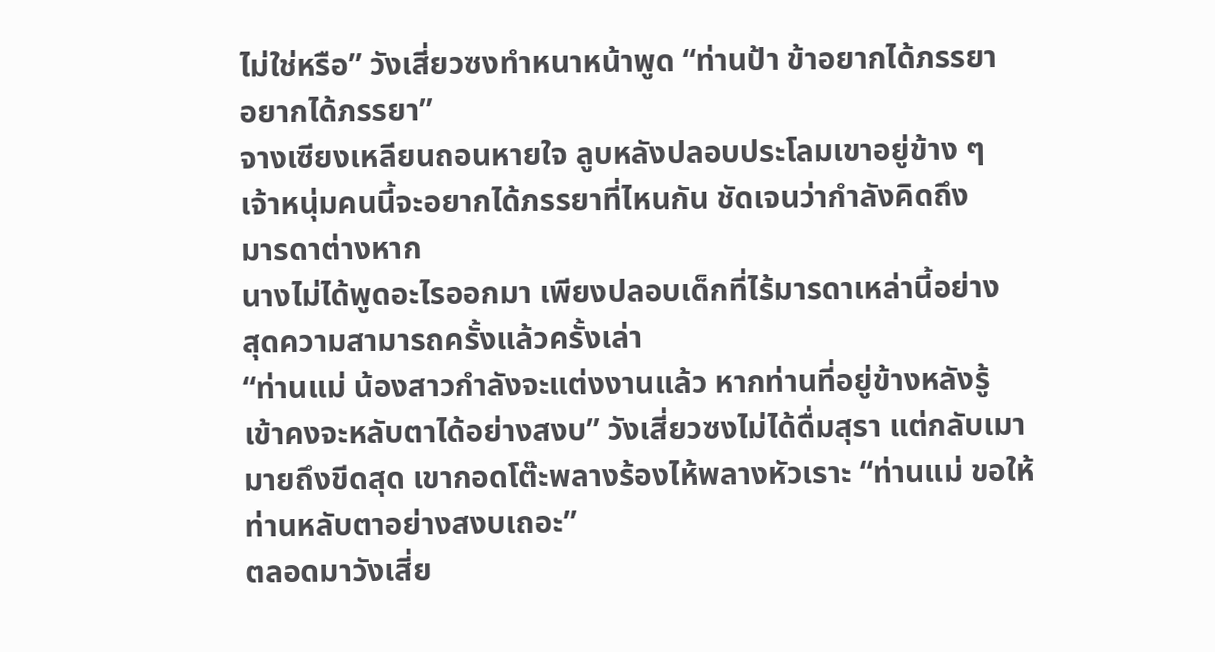ไม่ใช่หรือ” วังเสี่ยวซงทำหนาหน้าพูด “ท่านป้า ข้าอยากได้ภรรยา
อยากได้ภรรยา”
จางเซียงเหลียนถอนหายใจ ลูบหลังปลอบประโลมเขาอยู่ข้าง ๆ
เจ้าหนุ่มคนนี้จะอยากได้ภรรยาที่ไหนกัน ชัดเจนว่ากำลังคิดถึง
มารดาต่างหาก
นางไม่ได้พูดอะไรออกมา เพียงปลอบเด็กที่ไร้มารดาเหล่านี้อย่าง
สุดความสามารถครั้งแล้วครั้งเล่า
“ท่านแม่ น้องสาวกำลังจะแต่งงานแล้ว หากท่านที่อยู่ข้างหลังรู้
เข้าคงจะหลับตาได้อย่างสงบ” วังเสี่ยวซงไม่ได้ดื่มสุรา แต่กลับเมา
มายถึงขีดสุด เขากอดโต๊ะพลางร้องไห้พลางหัวเราะ “ท่านแม่ ขอให้
ท่านหลับตาอย่างสงบเถอะ”
ตลอดมาวังเสี่ย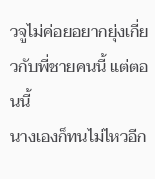วจูไม่ค่อยอยากยุ่งเกี่ยวกับพี่ชายคนนี้ แต่ตอนนี้
นางเองก็ทนไม่ไหวอีก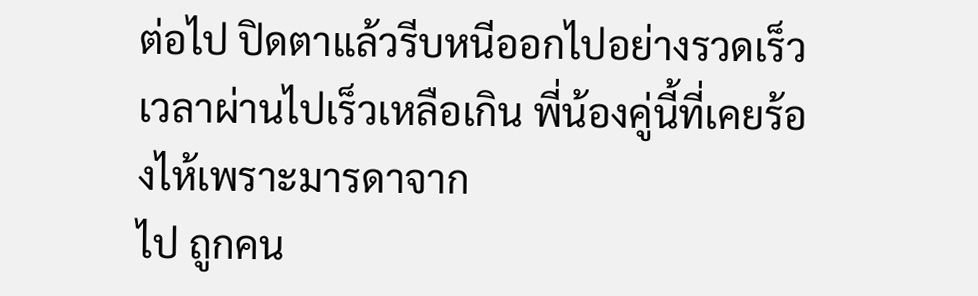ต่อไป ปิดตาแล้วรีบหนีออกไปอย่างรวดเร็ว
เวลาผ่านไปเร็วเหลือเกิน พี่น้องคู่นี้ที่เคยร้องไห้เพราะมารดาจาก
ไป ถูกคน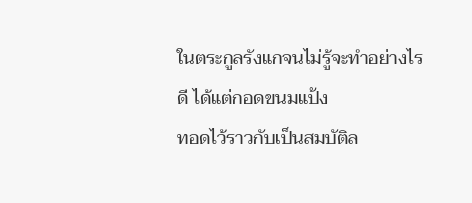ในตระกูลรังแกจนไม่รู้จะทำอย่างไรดี ได้แต่กอดขนมแป้ง
ทอดไว้ราวกับเป็นสมบัติล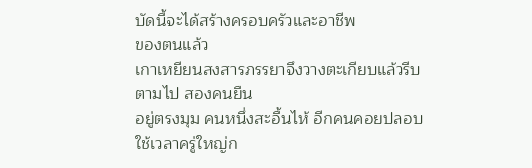บัดนี้จะได้สร้างครอบครัวและอาชีพ
ของตนแล้ว
เกาเหยียนสงสารภรรยาจึงวางตะเกียบแล้วรีบตามไป สองคนยืน
อยู่ตรงมุม คนหนึ่งสะอื้นไห้ อีกคนคอยปลอบ ใช้เวลาครู่ใหญ่ก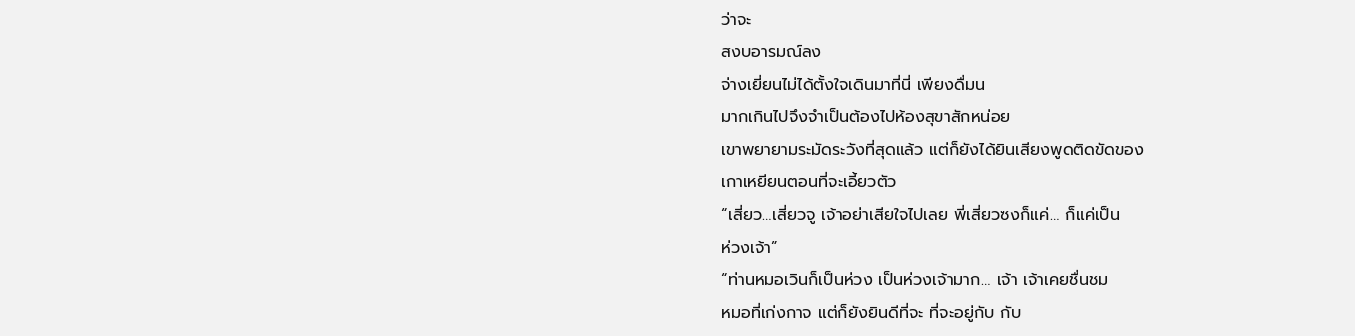ว่าจะ
สงบอารมณ์ลง
จ่างเยี่ยนไม่ได้ตั้งใจเดินมาที่นี่ เพียงดื่มน
มากเกินไปจึงจำเป็นต้องไปห้องสุขาสักหน่อย
เขาพยายามระมัดระวังที่สุดแล้ว แต่ก็ยังได้ยินเสียงพูดติดขัดของ
เกาเหยียนตอนที่จะเอี้ยวตัว
“เสี่ยว…เสี่ยวจู เจ้าอย่าเสียใจไปเลย พี่เสี่ยวซงก็แค่… ก็แค่เป็น
ห่วงเจ้า”
“ท่านหมอเวินก็เป็นห่วง เป็นห่วงเจ้ามาก… เจ้า เจ้าเคยชื่นชม
หมอที่เก่งกาจ แต่ก็ยังยินดีที่จะ ที่จะอยู่กับ กับ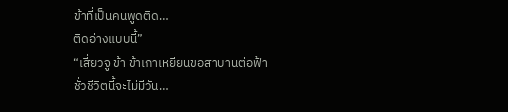ข้าที่เป็นคนพูดติด…
ติดอ่างแบบนี้”
“เสี่ยวจู ข้า ข้าเกาเหยียนขอสาบานต่อฟ้า ชั่วชีวิตนี้จะไม่มีวัน…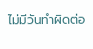ไม่มีวันทำผิดต่อ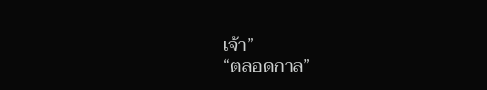เจ้า”
“ตลอดกาล”